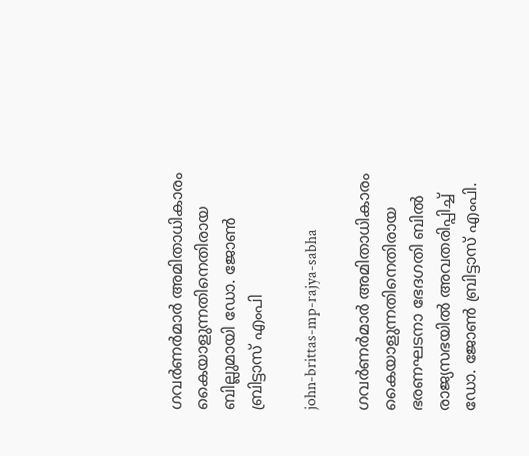ഗവർണർമാർ അമിതാധികാരം കൈയാളുന്നതിനെതിരായ ബില്ലുമായി ഡോ. ജോൺ ബ്രിട്ടാസ് എംപി

john-brittas-mp-rajya-sabha

ഗവർണർമാർ അമിതാധികാരം കൈയാളുന്നതിനെതിരായ ഭരണഘടനാ ഭേദഗതി ബിൽ രാജ്യസഭയിൽ അവതരിപ്പിച്ച് ഡോ. ജോൺ ബ്രിട്ടാസ് എംപി.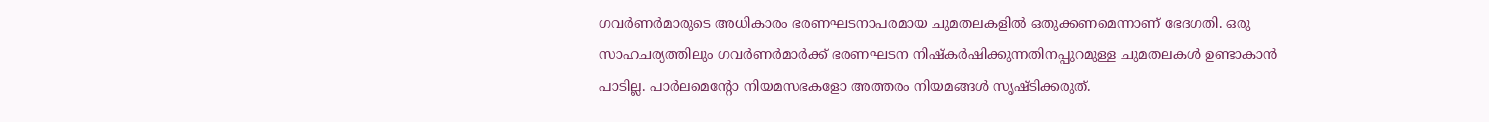ഗവർണർമാരുടെ അധികാരം ഭരണഘടനാപരമായ ചുമതലകളിൽ ഒതുക്കണമെന്നാണ് ഭേദഗതി. ഒരു സാഹചര്യത്തിലും ഗവർണർമാർക്ക് ഭരണഘടന നിഷ്കർഷിക്കുന്നതിനപ്പുറമുള്ള ചുമതലകൾ ഉണ്ടാകാൻ പാടില്ല. പാർലമെന്റോ നിയമസഭകളോ അത്തരം നിയമങ്ങൾ സൃഷ്ടിക്കരുത്.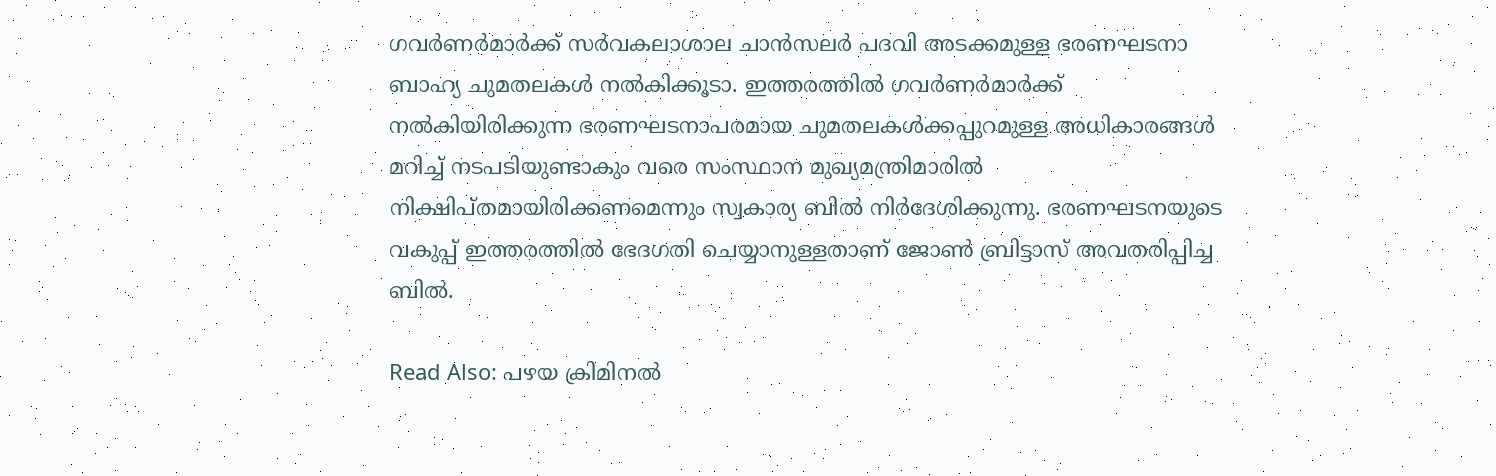ഗവർണർമാർക്ക് സർവകലാശാല ചാൻസലർ പദവി അടക്കമുള്ള ഭരണഘടനാ ബാഹ്യ ചുമതലകൾ നൽകിക്കൂടാ. ഇത്തരത്തിൽ ഗവർണർമാർക്ക് നൽകിയിരിക്കുന്ന ഭരണഘടനാപരമായ ചുമതലകൾക്കപ്പുറമുള്ള അധികാരങ്ങൾ മറിച്ച് നടപടിയുണ്ടാകും വരെ സംസ്ഥാന മുഖ്യമന്ത്രിമാരിൽ നിക്ഷിപ്തമായിരിക്കണമെന്നും സ്വകാര്യ ബിൽ നിർദേശിക്കുന്നു. ഭരണഘടനയുടെ വകുപ്പ് ഇത്തരത്തിൽ ഭേദഗതി ചെയ്യാനുള്ളതാണ് ജോൺ ബ്രിട്ടാസ് അവതരിപ്പിച്ച ബിൽ.

Read Also: പഴയ ക്രിമിനല്‍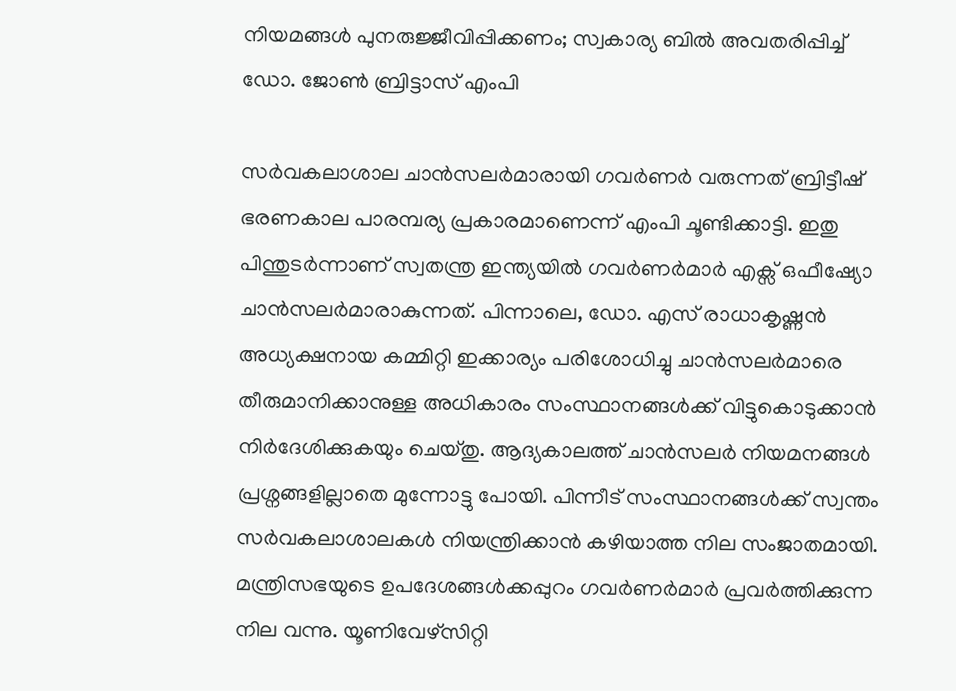നിയമങ്ങള്‍ പുനരുജ്ജീവിപ്പിക്കണം; സ്വകാര്യ ബിൽ അവതരിപ്പിച്ച് ഡോ. ജോണ്‍ ബ്രിട്ടാസ് എംപി

സർവകലാശാല ചാൻസലർമാരായി ഗവർണർ വരുന്നത് ബ്രിട്ടീഷ് ഭരണകാല പാരമ്പര്യ പ്രകാരമാണെന്ന് എംപി ചൂണ്ടിക്കാട്ടി. ഇതു പിന്തുടർന്നാണ് സ്വതന്ത്ര ഇന്ത്യയിൽ ഗവർണർമാർ എക്സ് ഒഫീഷ്യോ ചാൻസലർമാരാകുന്നത്. പിന്നാലെ, ഡോ. എസ് രാധാകൃഷ്ണൻ അധ്യക്ഷനായ കമ്മിറ്റി ഇക്കാര്യം പരിശോധിച്ചു ചാൻസലർമാരെ തീരുമാനിക്കാനുള്ള അധികാരം സംസ്ഥാനങ്ങൾക്ക് വിട്ടുകൊടുക്കാൻ നിർദേശിക്കുകയും ചെയ്തു. ആദ്യകാലത്ത് ചാൻസലർ നിയമനങ്ങൾ പ്രശ്നങ്ങളില്ലാതെ മുന്നോട്ടു പോയി. പിന്നീട് സംസ്ഥാനങ്ങൾക്ക് സ്വന്തം സർവകലാശാലകൾ നിയന്ത്രിക്കാൻ കഴിയാത്ത നില സംജാതമായി. മന്ത്രിസഭയുടെ ഉപദേശങ്ങൾക്കപ്പുറം ഗവർണർമാർ പ്രവർത്തിക്കുന്ന നില വന്നു. യൂണിവേഴ്സിറ്റി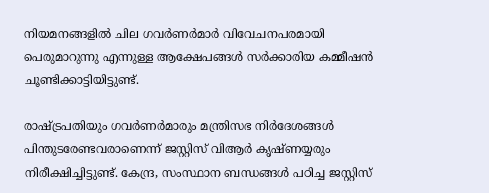നിയമനങ്ങളിൽ ചില ഗവർണർമാർ വിവേചനപരമായി പെരുമാറുന്നു എന്നുള്ള ആക്ഷേപങ്ങൾ സർക്കാരിയ കമ്മീഷൻ ചൂണ്ടിക്കാട്ടിയിട്ടുണ്ട്.

രാഷ്ട്രപതിയും ഗവർണർമാരും മന്ത്രിസഭ നിർദേശങ്ങൾ പിന്തുടരേണ്ടവരാണെന്ന് ജസ്റ്റിസ് വിആർ കൃഷ്ണയ്യരും നിരീക്ഷിച്ചിട്ടുണ്ട്. കേന്ദ്ര, സംസ്ഥാന ബന്ധങ്ങൾ പഠിച്ച ജസ്റ്റിസ്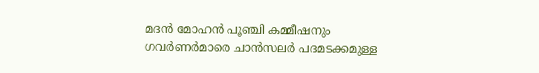മദൻ മോഹൻ പൂഞ്ചി കമ്മീഷനും ഗവർണർമാരെ ചാൻസലർ പദമടക്കമുള്ള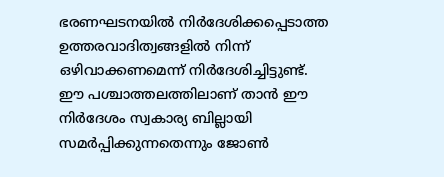ഭരണഘടനയിൽ നിർദേശിക്കപ്പെടാത്ത ഉത്തരവാദിത്വങ്ങളിൽ നിന്ന് ഒഴിവാക്കണമെന്ന് നിർദേശിച്ചിട്ടുണ്ട്. ഈ പശ്ചാത്തലത്തിലാണ് താൻ ഈ നിർദേശം സ്വകാര്യ ബില്ലായി സമർപ്പിക്കുന്നതെന്നും ജോൺ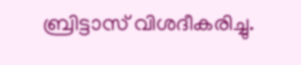ബ്രിട്ടാസ് വിശദീകരിച്ചു.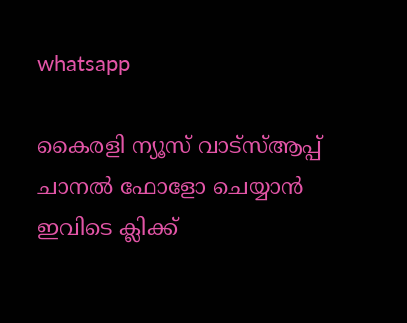whatsapp

കൈരളി ന്യൂസ് വാട്‌സ്ആപ്പ് ചാനല്‍ ഫോളോ ചെയ്യാന്‍ ഇവിടെ ക്ലിക്ക്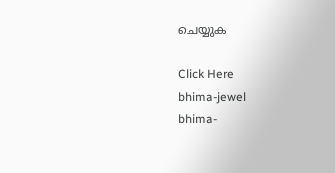ചെയ്യുക

Click Here
bhima-jewel
bhima-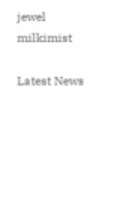jewel
milkimist

Latest News